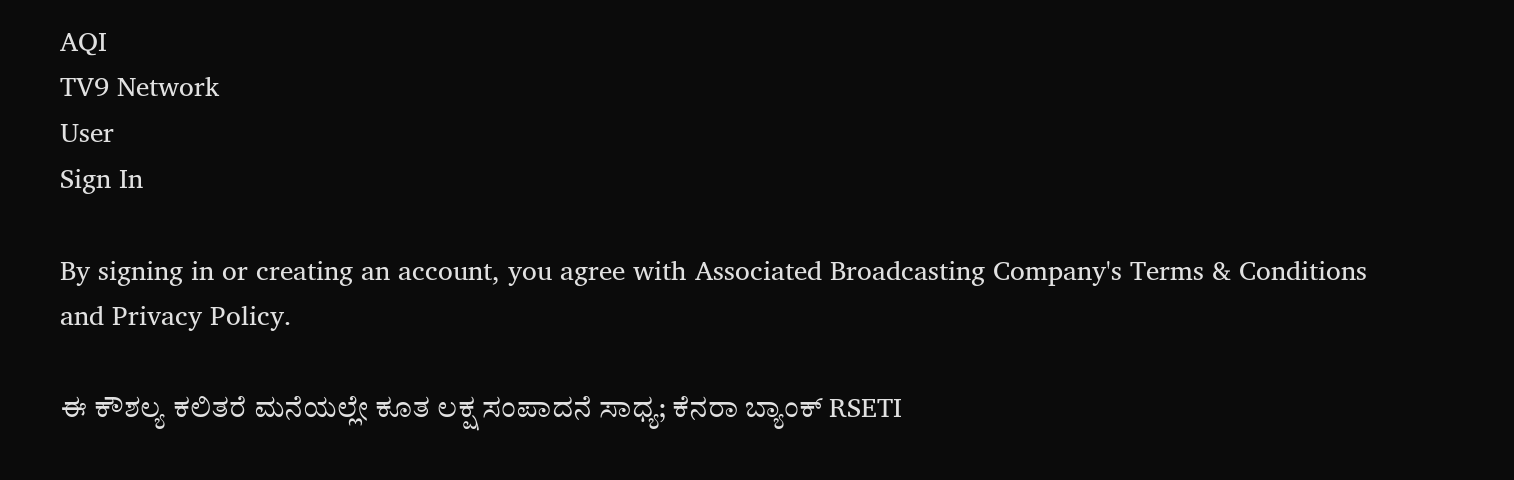AQI
TV9 Network
User
Sign In

By signing in or creating an account, you agree with Associated Broadcasting Company's Terms & Conditions and Privacy Policy.

ಈ ಕೌಶಲ್ಯ ಕಲಿತರೆ ಮನೆಯಲ್ಲೇ ಕೂತ ಲಕ್ಷ ಸಂಪಾದನೆ ಸಾಧ್ಯ; ಕೆನರಾ ಬ್ಯಾಂಕ್ RSETI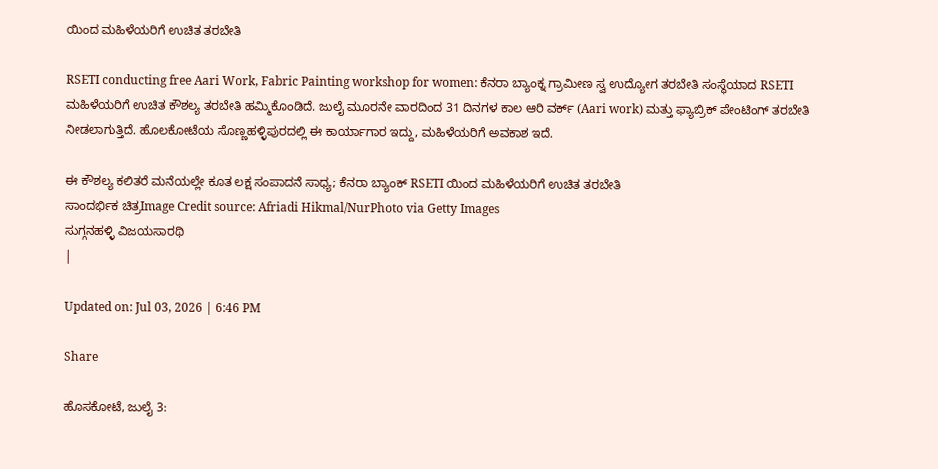ಯಿಂದ ಮಹಿಳೆಯರಿಗೆ ಉಚಿತ ತರಬೇತಿ

RSETI conducting free Aari Work, Fabric Painting workshop for women: ಕೆನರಾ ಬ್ಯಾಂಕ್ನ ಗ್ರಾಮೀಣ ಸ್ವ ಉದ್ಯೋಗ ತರಬೇತಿ ಸಂಸ್ಥೆಯಾದ RSETI ಮಹಿಳೆಯರಿಗೆ ಉಚಿತ ಕೌಶಲ್ಯ ತರಬೇತಿ ಹಮ್ಮಿಕೊಂಡಿದೆ. ಜುಲೈ ಮೂರನೇ ವಾರದಿಂದ 31 ದಿನಗಳ ಕಾಲ ಆರಿ ವರ್ಕ್ (Aari work) ಮತ್ತು ಫ್ಯಾಬ್ರಿಕ್ ಪೇಂಟಿಂಗ್ ತರಬೇತಿ ನೀಡಲಾಗುತ್ತಿದೆ. ಹೊಲಕೋಟೆಯ ಸೊಣ್ಣಹಳ್ಳಿಪುರದಲ್ಲಿ ಈ ಕಾರ್ಯಾಗಾರ ಇದ್ದು, ಮಹಿಳೆಯರಿಗೆ ಅವಕಾಶ ಇದೆ.

ಈ ಕೌಶಲ್ಯ ಕಲಿತರೆ ಮನೆಯಲ್ಲೇ ಕೂತ ಲಕ್ಷ ಸಂಪಾದನೆ ಸಾಧ್ಯ; ಕೆನರಾ ಬ್ಯಾಂಕ್ RSETI ಯಿಂದ ಮಹಿಳೆಯರಿಗೆ ಉಚಿತ ತರಬೇತಿ
ಸಾಂದರ್ಭಿಕ ಚಿತ್ರImage Credit source: Afriadi Hikmal/NurPhoto via Getty Images
ಸುಗ್ಗನಹಳ್ಳಿ ವಿಜಯಸಾರಥಿ
|

Updated on: Jul 03, 2026 | 6:46 PM

Share

ಹೊಸಕೋಟೆ, ಜುಲೈ 3: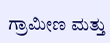ಗ್ರಾಮೀಣ ಮತ್ತು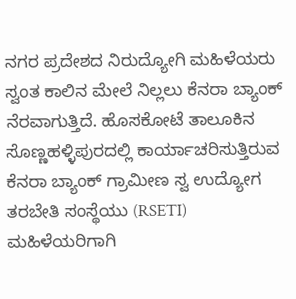ನಗರ ಪ್ರದೇಶದ ನಿರುದ್ಯೋಗಿ ಮಹಿಳೆಯರು ಸ್ವಂತ ಕಾಲಿನ ಮೇಲೆ ನಿಲ್ಲಲು ಕೆನರಾ ಬ್ಯಾಂಕ್ ನೆರವಾಗುತ್ತಿದೆ. ಹೊಸಕೋಟೆ ತಾಲೂಕಿನ ಸೊಣ್ಣಹಳ್ಳಿಪುರದಲ್ಲಿ ಕಾರ್ಯಾಚರಿಸುತ್ತಿರುವ ಕೆನರಾ ಬ್ಯಾಂಕ್ ಗ್ರಾಮೀಣ ಸ್ವ ಉದ್ಯೋಗ ತರಬೇತಿ ಸಂಸ್ಥೆಯು (RSETI) ಮಹಿಳೆಯರಿಗಾಗಿ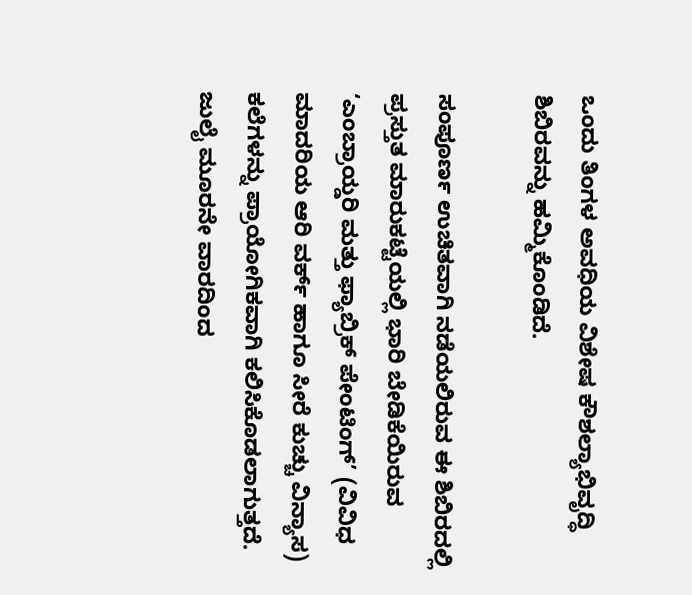ಒಂದು ತಿಂಗಳ ಅವಧಿಯ ವಿಶೇಷ ಕೌಶಲ್ಯಾಭಿವೃದ್ಧಿ ಶಿಬಿರವನ್ನು ಹಮ್ಮಿಕೊಂಡಿದೆ.

ಸಂಪೂರ್ಣ ಉಚಿತವಾಗಿ ನಡೆಯಲಿರುವ ಈ ಶಿಬಿರದಲ್ಲಿ ಪ್ರಸ್ತುತ ಮಾರುಕಟ್ಟೆಯಲ್ಲಿ ಭಾರಿ ಬೇಡಿಕೆಯಿರುವ ‘ಎಂಬ್ರಾಯ್ಡರಿ ಮತ್ತು ಫ್ಯಾಬ್ರಿಕ್ ಪೇಂಟಿಂಗ್’ (ವಿವಿಧ ಮಾದರಿಯ ಆರಿ ವರ್ಕ್ ಹಾಗೂ ಸೀರೆ ಕುಚ್ಚು ವಿನ್ಯಾಸ) ಕಲೆಗಳನ್ನು ಪ್ರಾಯೋಗಿಕವಾಗಿ ಕಲಿಸಿಕೊಡಲಾಗುತ್ತದೆ. ಜುಲೈ ಮೂರನೇ ವಾರದಿಂದ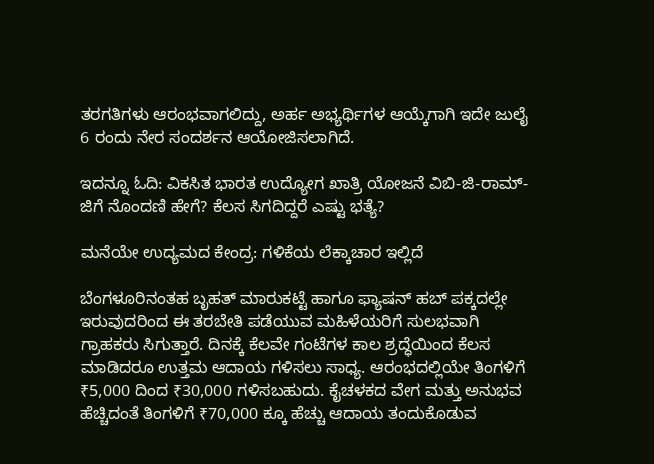ತರಗತಿಗಳು ಆರಂಭವಾಗಲಿದ್ದು, ಅರ್ಹ ಅಭ್ಯರ್ಥಿಗಳ ಆಯ್ಕೆಗಾಗಿ ಇದೇ ಜುಲೈ 6 ರಂದು ನೇರ ಸಂದರ್ಶನ ಆಯೋಜಿಸಲಾಗಿದೆ.

ಇದನ್ನೂ ಓದಿ: ವಿಕಸಿತ ಭಾರತ ಉದ್ಯೋಗ ಖಾತ್ರಿ ಯೋಜನೆ ವಿಬಿ-ಜಿ-ರಾಮ್-ಜಿಗೆ ನೊಂದಣಿ ಹೇಗೆ? ಕೆಲಸ ಸಿಗದಿದ್ದರೆ ಎಷ್ಟು ಭತ್ಯೆ?

ಮನೆಯೇ ಉದ್ಯಮದ ಕೇಂದ್ರ: ಗಳಿಕೆಯ ಲೆಕ್ಕಾಚಾರ ಇಲ್ಲಿದೆ

ಬೆಂಗಳೂರಿನಂತಹ ಬೃಹತ್ ಮಾರುಕಟ್ಟೆ ಹಾಗೂ ಫ್ಯಾಷನ್ ಹಬ್ ಪಕ್ಕದಲ್ಲೇ ಇರುವುದರಿಂದ ಈ ತರಬೇತಿ ಪಡೆಯುವ ಮಹಿಳೆಯರಿಗೆ ಸುಲಭವಾಗಿ ಗ್ರಾಹಕರು ಸಿಗುತ್ತಾರೆ. ದಿನಕ್ಕೆ ಕೆಲವೇ ಗಂಟೆಗಳ ಕಾಲ ಶ್ರದ್ಧೆಯಿಂದ ಕೆಲಸ ಮಾಡಿದರೂ ಉತ್ತಮ ಆದಾಯ ಗಳಿಸಲು ಸಾಧ್ಯ. ಆರಂಭದಲ್ಲಿಯೇ ತಿಂಗಳಿಗೆ ₹5,000 ದಿಂದ ₹30,000 ಗಳಿಸಬಹುದು. ಕೈಚಳಕದ ವೇಗ ಮತ್ತು ಅನುಭವ ಹೆಚ್ಚಿದಂತೆ ತಿಂಗಳಿಗೆ ₹70,000 ಕ್ಕೂ ಹೆಚ್ಚು ಆದಾಯ ತಂದುಕೊಡುವ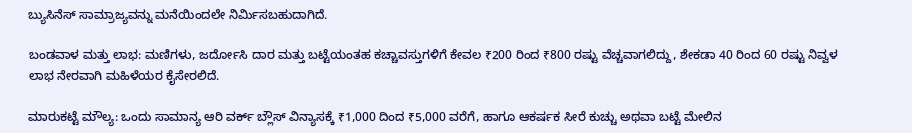ಬ್ಯುಸಿನೆಸ್ ಸಾಮ್ರಾಜ್ಯವನ್ನು ಮನೆಯಿಂದಲೇ ನಿರ್ಮಿಸಬಹುದಾಗಿದೆ.

ಬಂಡವಾಳ ಮತ್ತು ಲಾಭ: ಮಣಿಗಳು, ಜರ್ದೋಸಿ ದಾರ ಮತ್ತು ಬಟ್ಟೆಯಂತಹ ಕಚ್ಚಾವಸ್ತುಗಳಿಗೆ ಕೇವಲ ₹200 ರಿಂದ ₹800 ರಷ್ಟು ವೆಚ್ಚವಾಗಲಿದ್ದು, ಶೇಕಡಾ 40 ರಿಂದ 60 ರಷ್ಟು ನಿವ್ವಳ ಲಾಭ ನೇರವಾಗಿ ಮಹಿಳೆಯರ ಕೈಸೇರಲಿದೆ.

ಮಾರುಕಟ್ಟೆ ಮೌಲ್ಯ: ಒಂದು ಸಾಮಾನ್ಯ ಆರಿ ವರ್ಕ್ ಬ್ಲೌಸ್ ವಿನ್ಯಾಸಕ್ಕೆ ₹1,000 ದಿಂದ ₹5,000 ವರೆಗೆ, ಹಾಗೂ ಆಕರ್ಷಕ ಸೀರೆ ಕುಚ್ಚು ಅಥವಾ ಬಟ್ಟೆ ಮೇಲಿನ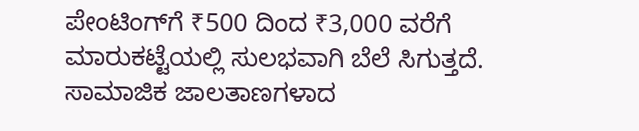ಪೇಂಟಿಂಗ್‌ಗೆ ₹500 ದಿಂದ ₹3,000 ವರೆಗೆ ಮಾರುಕಟ್ಟೆಯಲ್ಲಿ ಸುಲಭವಾಗಿ ಬೆಲೆ ಸಿಗುತ್ತದೆ. ಸಾಮಾಜಿಕ ಜಾಲತಾಣಗಳಾದ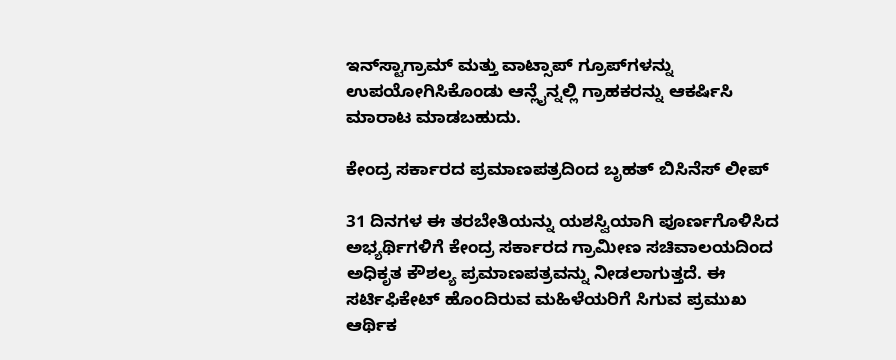ಇನ್‌ಸ್ಟಾಗ್ರಾಮ್ ಮತ್ತು ವಾಟ್ಸಾಪ್ ಗ್ರೂಪ್‌ಗಳನ್ನು ಉಪಯೋಗಿಸಿಕೊಂಡು ಆನ್ಲೈನ್ನಲ್ಲಿ ಗ್ರಾಹಕರನ್ನು ಆಕರ್ಷಿಸಿ ಮಾರಾಟ ಮಾಡಬಹುದು.

ಕೇಂದ್ರ ಸರ್ಕಾರದ ಪ್ರಮಾಣಪತ್ರದಿಂದ ಬೃಹತ್ ಬಿಸಿನೆಸ್ ಲೀಪ್

31 ದಿನಗಳ ಈ ತರಬೇತಿಯನ್ನು ಯಶಸ್ವಿಯಾಗಿ ಪೂರ್ಣಗೊಳಿಸಿದ ಅಭ್ಯರ್ಥಿಗಳಿಗೆ ಕೇಂದ್ರ ಸರ್ಕಾರದ ಗ್ರಾಮೀಣ ಸಚಿವಾಲಯದಿಂದ ಅಧಿಕೃತ ಕೌಶಲ್ಯ ಪ್ರಮಾಣಪತ್ರವನ್ನು ನೀಡಲಾಗುತ್ತದೆ. ಈ ಸರ್ಟಿಫಿಕೇಟ್ ಹೊಂದಿರುವ ಮಹಿಳೆಯರಿಗೆ ಸಿಗುವ ಪ್ರಮುಖ ಆರ್ಥಿಕ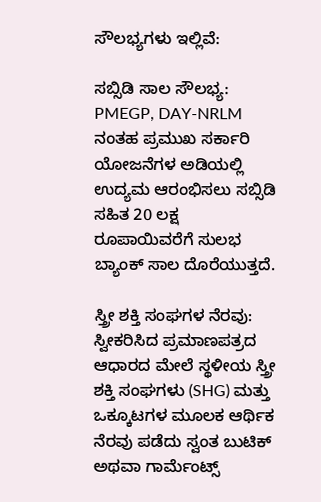ಸೌಲಭ್ಯಗಳು ಇಲ್ಲಿವೆ:

ಸಬ್ಸಿಡಿ ಸಾಲ ಸೌಲಭ್ಯ: PMEGP, DAY-NRLM ನಂತಹ ಪ್ರಮುಖ ಸರ್ಕಾರಿ ಯೋಜನೆಗಳ ಅಡಿಯಲ್ಲಿ ಉದ್ಯಮ ಆರಂಭಿಸಲು ಸಬ್ಸಿಡಿ ಸಹಿತ 20 ಲಕ್ಷ ರೂಪಾಯಿವರೆಗೆ ಸುಲಭ ಬ್ಯಾಂಕ್ ಸಾಲ ದೊರೆಯುತ್ತದೆ.

ಸ್ತ್ರೀ ಶಕ್ತಿ ಸಂಘಗಳ ನೆರವು: ಸ್ವೀಕರಿಸಿದ ಪ್ರಮಾಣಪತ್ರದ ಆಧಾರದ ಮೇಲೆ ಸ್ಥಳೀಯ ಸ್ತ್ರೀ ಶಕ್ತಿ ಸಂಘಗಳು (SHG) ಮತ್ತು ಒಕ್ಕೂಟಗಳ ಮೂಲಕ ಆರ್ಥಿಕ ನೆರವು ಪಡೆದು ಸ್ವಂತ ಬುಟಿಕ್ ಅಥವಾ ಗಾರ್ಮೆಂಟ್ಸ್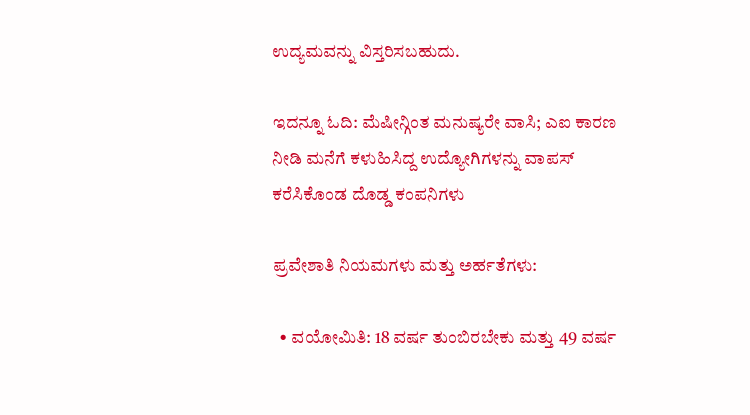ಉದ್ಯಮವನ್ನು ವಿಸ್ತರಿಸಬಹುದು.

ಇದನ್ನೂ ಓದಿ: ಮೆಷೀನ್ಗಿಂತ ಮನುಷ್ಯರೇ ವಾಸಿ; ಎಐ ಕಾರಣ ನೀಡಿ ಮನೆಗೆ ಕಳುಹಿಸಿದ್ದ ಉದ್ಯೋಗಿಗಳನ್ನು ವಾಪಸ್ ಕರೆಸಿಕೊಂಡ ದೊಡ್ಡ ಕಂಪನಿಗಳು

ಪ್ರವೇಶಾತಿ ನಿಯಮಗಳು ಮತ್ತು ಅರ್ಹತೆಗಳು:

  • ವಯೋಮಿತಿ: 18 ವರ್ಷ ತುಂಬಿರಬೇಕು ಮತ್ತು 49 ವರ್ಷ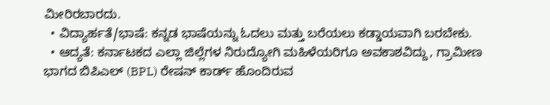ಮೀರಿರಬಾರದು.
  • ವಿದ್ಯಾರ್ಹತೆ/ಭಾಷೆ: ಕನ್ನಡ ಭಾಷೆಯನ್ನು ಓದಲು ಮತ್ತು ಬರೆಯಲು ಕಡ್ಡಾಯವಾಗಿ ಬರಬೇಕು.
  • ಆದ್ಯತೆ: ಕರ್ನಾಟಕದ ಎಲ್ಲಾ ಜಿಲ್ಲೆಗಳ ನಿರುದ್ಯೋಗಿ ಮಹಿಳೆಯರಿಗೂ ಅವಕಾಶವಿದ್ದು, ಗ್ರಾಮೀಣ ಭಾಗದ ಬಿಪಿಎಲ್ (BPL) ರೇಷನ್ ಕಾರ್ಡ್ ಹೊಂದಿರುವ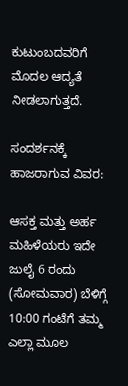ಕುಟುಂಬದವರಿಗೆ ಮೊದಲ ಆದ್ಯತೆ ನೀಡಲಾಗುತ್ತದೆ.

ಸಂದರ್ಶನಕ್ಕೆ ಹಾಜರಾಗುವ ವಿವರ:

ಆಸಕ್ತ ಮತ್ತು ಅರ್ಹ ಮಹಿಳೆಯರು ಇದೇ ಜುಲೈ 6 ರಂದು (ಸೋಮವಾರ) ಬೆಳಿಗ್ಗೆ 10:00 ಗಂಟೆಗೆ ತಮ್ಮ ಎಲ್ಲಾ ಮೂಲ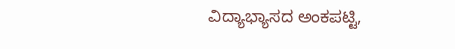ವಿದ್ಯಾಭ್ಯಾಸದ ಅಂಕಪಟ್ಟಿ,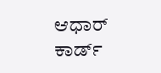ಆಧಾರ್ ಕಾರ್ಡ್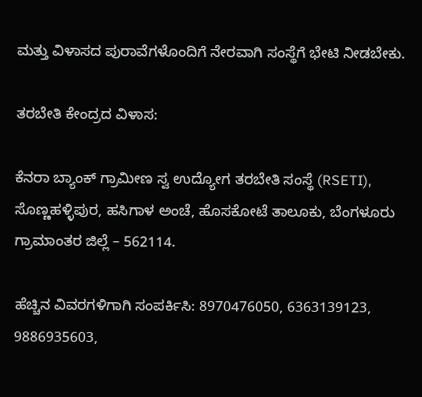ಮತ್ತು ವಿಳಾಸದ ಪುರಾವೆಗಳೊಂದಿಗೆ ನೇರವಾಗಿ ಸಂಸ್ಥೆಗೆ ಭೇಟಿ ನೀಡಬೇಕು.

ತರಬೇತಿ ಕೇಂದ್ರದ ವಿಳಾಸ:

ಕೆನರಾ ಬ್ಯಾಂಕ್ ಗ್ರಾಮೀಣ ಸ್ವ ಉದ್ಯೋಗ ತರಬೇತಿ ಸಂಸ್ಥೆ (RSETI), ಸೊಣ್ಣಹಳ್ಳಿಪುರ, ಹಸಿಗಾಳ ಅಂಚೆ, ಹೊಸಕೋಟೆ ತಾಲೂಕು, ಬೆಂಗಳೂರು ಗ್ರಾಮಾಂತರ ಜಿಲ್ಲೆ – 562114.

ಹೆಚ್ಚಿನ ವಿವರಗಳಿಗಾಗಿ ಸಂಪರ್ಕಿಸಿ: 8970476050, 6363139123, 9886935603,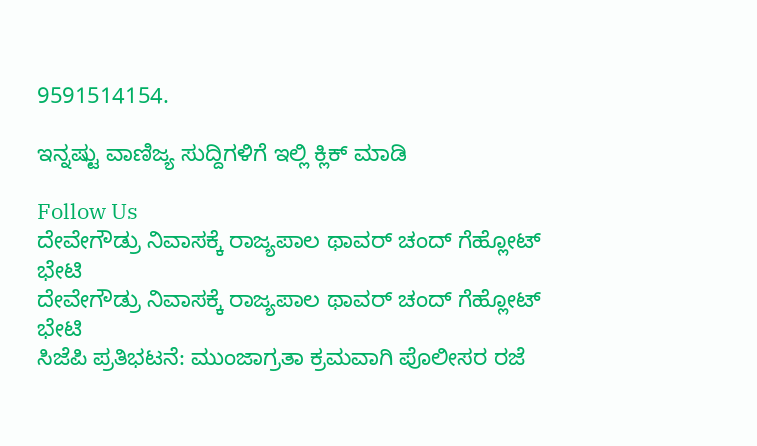9591514154.

ಇನ್ನಷ್ಟು ವಾಣಿಜ್ಯ ಸುದ್ದಿಗಳಿಗೆ ಇಲ್ಲಿ ಕ್ಲಿಕ್ ಮಾಡಿ

Follow Us
ದೇವೇಗೌಡ್ರು ನಿವಾಸಕ್ಕೆ ರಾಜ್ಯಪಾಲ ಥಾವರ್ ಚಂದ್ ಗೆಹ್ಲೋಟ್ ಭೇಟಿ
ದೇವೇಗೌಡ್ರು ನಿವಾಸಕ್ಕೆ ರಾಜ್ಯಪಾಲ ಥಾವರ್ ಚಂದ್ ಗೆಹ್ಲೋಟ್ ಭೇಟಿ
ಸಿಜೆಪಿ ಪ್ರತಿಭಟನೆ: ಮುಂಜಾಗ್ರತಾ ಕ್ರಮವಾಗಿ ಪೊಲೀಸರ ರಜೆ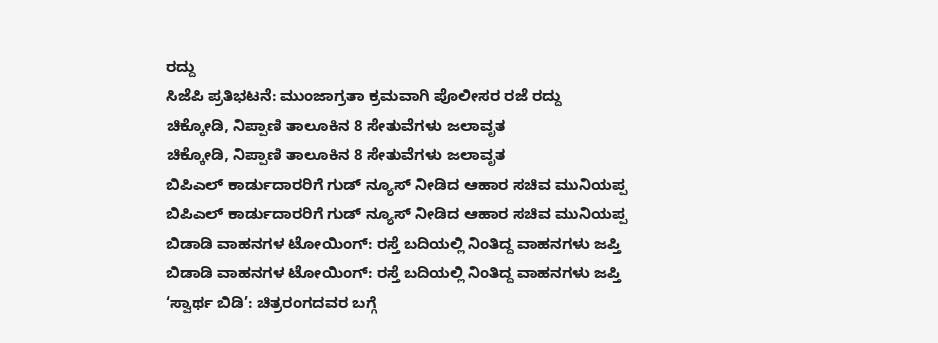ರದ್ದು
ಸಿಜೆಪಿ ಪ್ರತಿಭಟನೆ: ಮುಂಜಾಗ್ರತಾ ಕ್ರಮವಾಗಿ ಪೊಲೀಸರ ರಜೆ ರದ್ದು
ಚಿಕ್ಕೋಡಿ, ನಿಪ್ಪಾಣಿ ತಾಲೂಕಿನ 8 ಸೇತುವೆಗಳು ಜಲಾವೃತ
ಚಿಕ್ಕೋಡಿ, ನಿಪ್ಪಾಣಿ ತಾಲೂಕಿನ 8 ಸೇತುವೆಗಳು ಜಲಾವೃತ
ಬಿಪಿಎಲ್ ಕಾರ್ಡುದಾರರಿಗೆ ಗುಡ್ ನ್ಯೂಸ್ ನೀಡಿದ ಆಹಾರ ಸಚಿವ ಮುನಿಯಪ್ಪ
ಬಿಪಿಎಲ್ ಕಾರ್ಡುದಾರರಿಗೆ ಗುಡ್ ನ್ಯೂಸ್ ನೀಡಿದ ಆಹಾರ ಸಚಿವ ಮುನಿಯಪ್ಪ
ಬಿಡಾಡಿ ವಾಹನಗಳ ಟೋಯಿಂಗ್: ರಸ್ತೆ ಬದಿಯಲ್ಲಿ ನಿಂತಿದ್ದ ವಾಹನಗಳು ಜಪ್ತಿ
ಬಿಡಾಡಿ ವಾಹನಗಳ ಟೋಯಿಂಗ್: ರಸ್ತೆ ಬದಿಯಲ್ಲಿ ನಿಂತಿದ್ದ ವಾಹನಗಳು ಜಪ್ತಿ
‘ಸ್ವಾರ್ಥ ಬಿಡಿ’: ಚಿತ್ರರಂಗದವರ ಬಗ್ಗೆ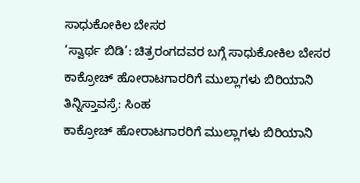ಸಾಧುಕೋಕಿಲ ಬೇಸರ
‘ಸ್ವಾರ್ಥ ಬಿಡಿ’: ಚಿತ್ರರಂಗದವರ ಬಗ್ಗೆ ಸಾಧುಕೋಕಿಲ ಬೇಸರ
ಕಾಕ್ರೋಚ್ ಹೋರಾಟಗಾರರಿಗೆ ಮುಲ್ಲಾಗಳು ಬಿರಿಯಾನಿ ತಿನ್ನಿಸ್ತಾವಸ್ರೆ: ಸಿಂಹ
ಕಾಕ್ರೋಚ್ ಹೋರಾಟಗಾರರಿಗೆ ಮುಲ್ಲಾಗಳು ಬಿರಿಯಾನಿ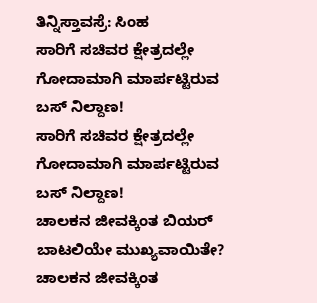ತಿನ್ನಿಸ್ತಾವಸ್ರೆ: ಸಿಂಹ
ಸಾರಿಗೆ ಸಚಿವರ ಕ್ಷೇತ್ರದಲ್ಲೇ ಗೋದಾಮಾಗಿ ಮಾರ್ಪಟ್ಟಿರುವ ಬಸ್ ನಿಲ್ದಾಣ!
ಸಾರಿಗೆ ಸಚಿವರ ಕ್ಷೇತ್ರದಲ್ಲೇ ಗೋದಾಮಾಗಿ ಮಾರ್ಪಟ್ಟಿರುವ ಬಸ್ ನಿಲ್ದಾಣ!
ಚಾಲಕನ ಜೀವಕ್ಕಿಂತ ಬಿಯರ್ ಬಾಟಲಿಯೇ ಮುಖ್ಯವಾಯಿತೇ?
ಚಾಲಕನ ಜೀವಕ್ಕಿಂತ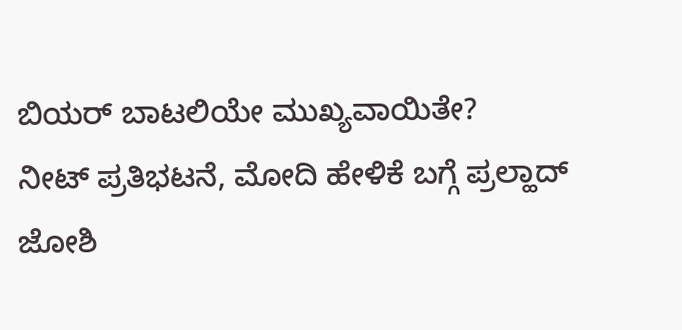ಬಿಯರ್ ಬಾಟಲಿಯೇ ಮುಖ್ಯವಾಯಿತೇ?
ನೀಟ್ ಪ್ರತಿಭಟನೆ, ಮೋದಿ ಹೇಳಿಕೆ ಬಗ್ಗೆ ಪ್ರಲ್ಹಾದ್ ಜೋಶಿ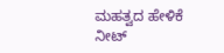ಮಹತ್ವದ ಹೇಳಿಕೆ
ನೀಟ್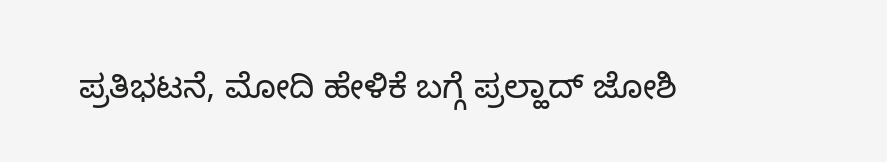ಪ್ರತಿಭಟನೆ, ಮೋದಿ ಹೇಳಿಕೆ ಬಗ್ಗೆ ಪ್ರಲ್ಹಾದ್ ಜೋಶಿ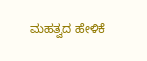ಮಹತ್ವದ ಹೇಳಿಕೆ